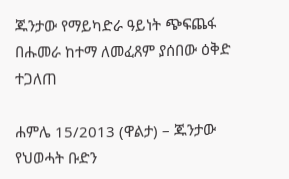ጁንታው የማይካድራ ዓይነት ጭፍጨፋ በሑመራ ከተማ ለመፈጸም ያሰበው ዕቅድ ተጋለጠ

ሐምሌ 15/2013 (ዋልታ) – ጁንታው የህወሓት ቡድን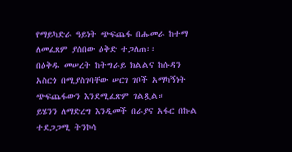የማይካድራ ዓይነት ጭፍጨፋ በሑመራ ከተማ ለመፈጸም ያሰበው ዕቅድ ተጋለጠ፡፡
በዕቅዱ መሠረት ከትግራይ ክልልና ከሱዳን አስርጎ በሚያስገባቸው ሠርገ ገቦች አማካኝነት ጭፍጨፋውን እንደሚፈጽም ገልጿል።
ይሄንን ለማድረግ እንዲመች በራያና አፋር በኩል ተደጋጋሚ ትንኮሳ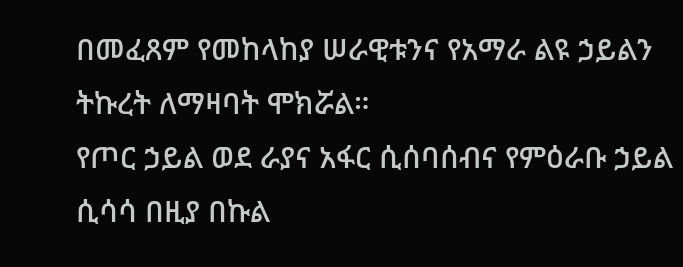በመፈጸም የመከላከያ ሠራዊቱንና የአማራ ልዩ ኃይልን ትኩረት ለማዛባት ሞክሯል።
የጦር ኃይል ወደ ራያና አፋር ሲሰባሰብና የምዕራቡ ኃይል ሲሳሳ በዚያ በኩል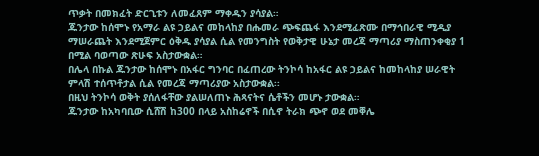ጥቃት በመክፈት ድርጊቱን ለመፈጸም ማቀዱን ያሳያል።
ጁንታው ከሰሞኑ የአማራ ልዩ ኃይልና መከላከያ በሑመራ ጭፍጨፋ እንደሚፈጽሙ በማኅበራዊ ሚዲያ ማሠራጨት እንደሚጀምር ዕቅዱ ያሳያል ሲል የመንግስት የወቅታዊ ሁኔታ መረጃ ማጣሪያ ማስጠንቀቂያ 1 በሚል ባወጣው ጽሁፍ አስታውቋል።
በሌላ በኩል ጁንታው ከሰሞኑ በአፋር ግንባር በፈጠረው ትንኮሳ ከአፋር ልዩ ኃይልና ከመከላከያ ሠራዊት ምላሽ ተሰጥቶታል ሲል የመረጃ ማጣሪያው አስታውቋል፡፡
በዚህ ትንኮሳ ወቅት ያሰለፋቸው ያልሠለጠኑ ሕጻናትና ሴቶችን መሆኑ ታውቋል።
ጁንታው ከአካባቢው ሲሸሽ ከ300 በላይ አስከሬኖች በሲኖ ትራክ ጭኖ ወደ መቐሌ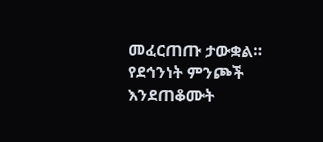መፈርጠጡ ታውቋል።
የደኅንነት ምንጮች እንደጠቆሙት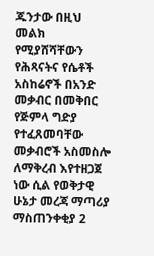ጁንታው በዚህ መልክ የሚያሸሻቸውን የሕጻናትና የሴቶች አስከሬኖች በአንድ መቃብር በመቅበር የጅምላ ግድያ የተፈጸመባቸው መቃብሮች አስመስሎ ለማቅረብ እየተዘጋጀ ነው ሲል የወቅታዊ ሁኔታ መረጃ ማጣሪያ ማስጠንቀቂያ 2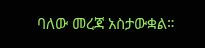ባለው መረጃ አስታውቋል።